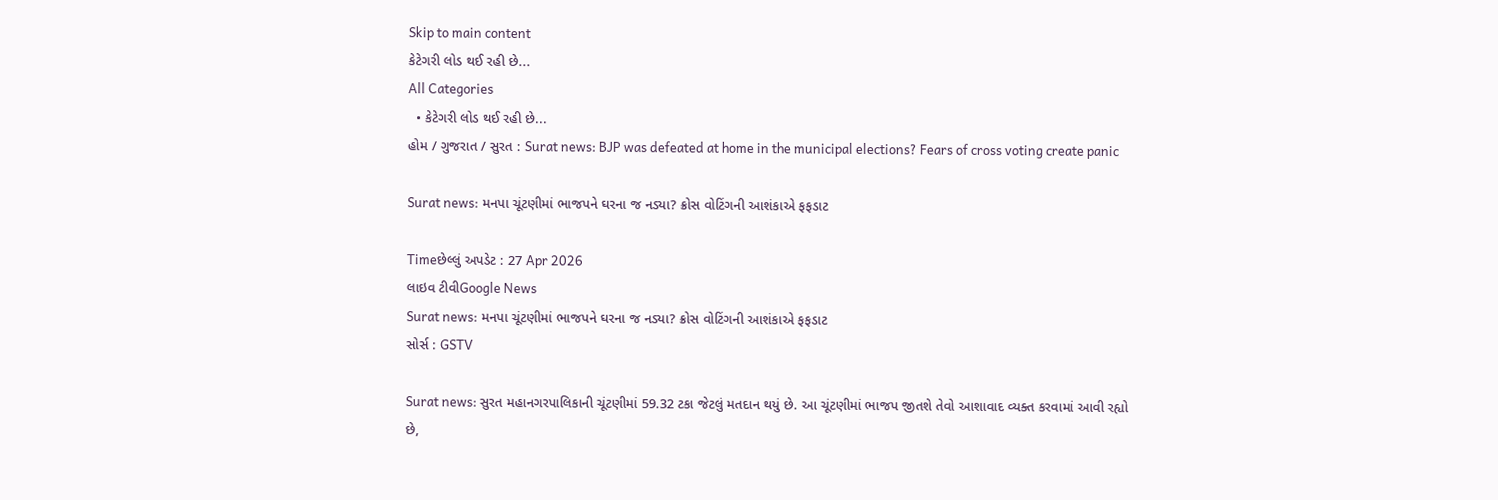Skip to main content
કેટેગરી લોડ થઈ રહી છે...
All Categories
  • કેટેગરી લોડ થઈ રહી છે...
હોમ / ગુજરાત / સુરત : Surat news: BJP was defeated at home in the municipal elections? Fears of cross voting create panic

Surat news: મનપા ચૂંટણીમાં ભાજપને ઘરના જ નડ્યા? ક્રોસ વોટિંગની આશંકાએ ફફડાટ

Timeછેલ્લું અપડેટ : 27 Apr 2026
લાઇવ ટીવીGoogle News
Surat news: મનપા ચૂંટણીમાં ભાજપને ઘરના જ નડ્યા? ક્રોસ વોટિંગની આશંકાએ ફફડાટ
સોર્સ : GSTV

Surat news: સુરત મહાનગરપાલિકાની ચૂંટણીમાં 59.32 ટકા જેટલું મતદાન થયું છે. આ ચૂંટણીમાં ભાજપ જીતશે તેવો આશાવાદ વ્યક્ત કરવામાં આવી રહ્યો છે,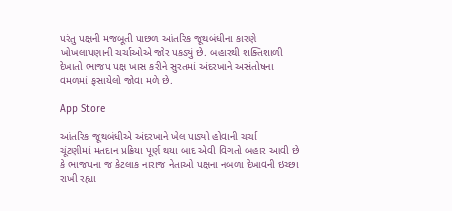પરંતુ પક્ષની મજબૂતી પાછળ આંતરિક જૂથબંધીના કારણે ખોખલાપણાની ચર્ચાઓએ જોર પકડ્યું છે. બહારથી શક્તિશાળી દેખાતો ભાજપ પક્ષ ખાસ કરીને સુરતમાં અંદરખાને અસંતોષના વમળમાં ફસાયેલો જોવા મળે છે.

App Store

આંતરિક જૂથબંધીએ અંદરખાને ખેલ પાડ્યો હોવાની ચર્ચા
ચૂંટણીમાં મતદાન પ્રક્રિયા પૂર્ણ થયા બાદ એવી વિગતો બહાર આવી છે કે ભાજપના જ કેટલાક નારાજ નેતાઓ પક્ષના નબળા દેખાવની ઇચ્છા રાખી રહ્યા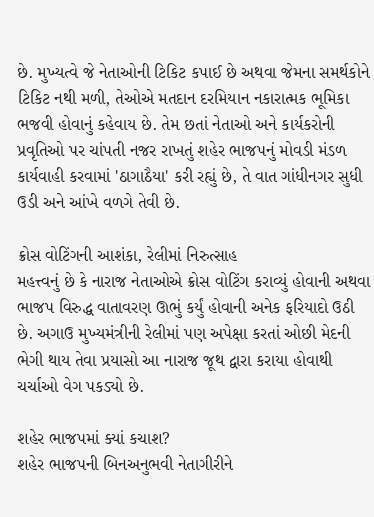છે. મુખ્યત્વે જે નેતાઓની ટિકિટ કપાઈ છે અથવા જેમના સમર્થકોને ટિકિટ નથી મળી, તેઓએ મતદાન દરમિયાન નકારાત્મક ભૂમિકા ભજવી હોવાનું કહેવાય છે. તેમ છતાં નેતાઓ અને કાર્યકરોની પ્રવૃતિઓ પર ચાંપતી નજર રાખતું શહેર ભાજપનું મોવડી મંડળ કાર્યવાહી કરવામાં 'ઠાગાઠૈયા' કરી રહ્યું છે, તે વાત ગાંધીનગર સુધી ઉડી અને આંખે વળગે તેવી છે.

ક્રોસ વોટિંગની આશંકા, રેલીમાં નિરુત્સાહ
મહત્ત્વનું છે કે નારાજ નેતાઓએ ક્રોસ વોટિંગ કરાવ્યું હોવાની અથવા ભાજપ વિરુદ્ધ વાતાવરણ ઊભું કર્યું હોવાની અનેક ફરિયાદો ઉઠી છે. અગાઉ મુખ્યમંત્રીની રેલીમાં પણ અપેક્ષા કરતાં ઓછી મેદની ભેગી થાય તેવા પ્રયાસો આ નારાજ જૂથ દ્વારા કરાયા હોવાથી ચર્ચાઓ વેગ પકડ્યો છે.

શહેર ભાજપમાં ક્યાં કચાશ?
શહેર ભાજપની બિનઅનુભવી નેતાગીરીને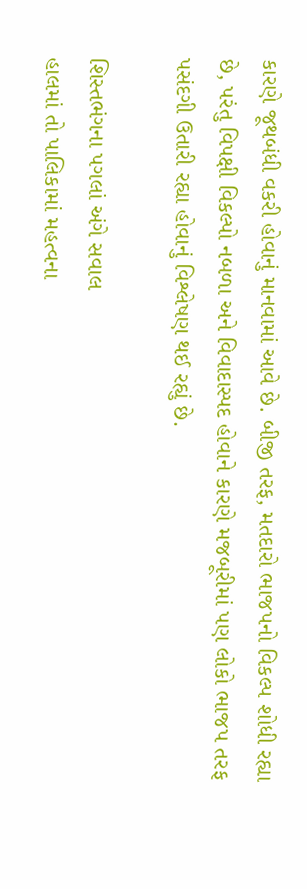કારણે જૂથબંધી વકરી હોવાનું માનવામાં આવે છે. બીજી તરફ, મતદારો ભાજપનો વિકલ્પ શોધી રહ્યા છે, પરંતુ વિપક્ષી વિકલ્પો નબળા અને વિવાદાસ્પદ હોવાને કારણે મજબૂરીમાં પણ લોકો ભાજપ તરફ પસંદગી ઉતારી રહ્યા હોવાનું વિશ્લેષણ થઈ રહ્યું છે.

શિસ્તભંગના પગલાં અંગે સવાલ
હાલમાં તો પાલિકામાં મહત્વના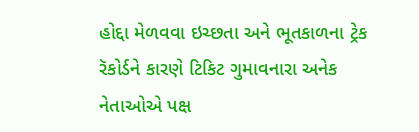હોદ્દા મેળવવા ઇચ્છતા અને ભૂતકાળના ટ્રેક રૅકોર્ડને કારણે ટિકિટ ગુમાવનારા અનેક નેતાઓએ પક્ષ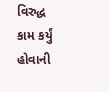વિરુદ્ધ કામ કર્યું હોવાની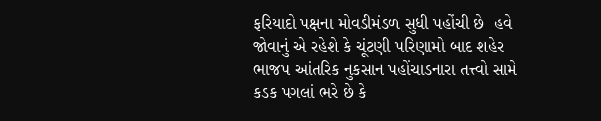ફરિયાદો પક્ષના મોવડીમંડળ સુધી પહોંચી છે  હવે જોવાનું એ રહેશે કે ચૂંટણી પરિણામો બાદ શહેર ભાજપ આંતરિક નુકસાન પહોંચાડનારા તત્ત્વો સામે કડક પગલાં ભરે છે કે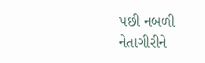પછી નબળી નેતાગીરીને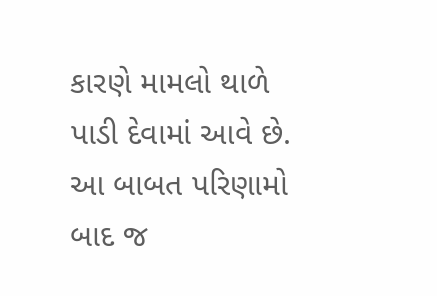કારણે મામલો થાળે પાડી દેવામાં આવે છે. આ બાબત પરિણામો બાદ જ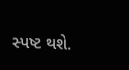સ્પષ્ટ થશે.